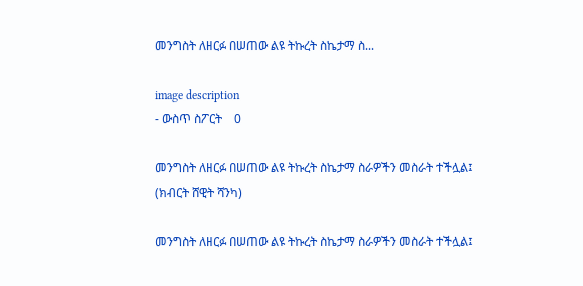መንግስት ለዘርፉ በሠጠው ልዩ ትኩረት ስኬታማ ስ...

image description
- ውስጥ ስፖርት    0

መንግስት ለዘርፉ በሠጠው ልዩ ትኩረት ስኬታማ ስራዎችን መስራት ተችሏል፤ (ክብርት ሸዊት ሻንካ)

መንግስት ለዘርፉ በሠጠው ልዩ ትኩረት ስኬታማ ስራዎችን መስራት ተችሏል፤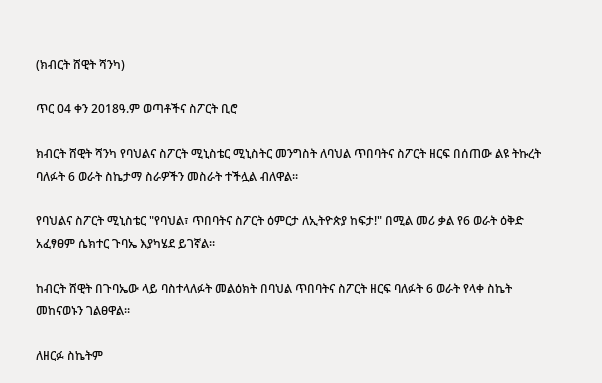(ክብርት ሸዊት ሻንካ)

ጥር 04 ቀን 2018ዓ.ም ወጣቶችና ስፖርት ቢሮ

ክብርት ሸዊት ሻንካ የባህልና ስፖርት ሚኒስቴር ሚኒስትር መንግስት ለባህል ጥበባትና ስፖርት ዘርፍ በሰጠው ልዩ ትኩረት ባለፉት 6 ወራት ስኬታማ ስራዎችን መስራት ተችሏል ብለዋል።

የባህልና ስፖርት ሚኒስቴር "የባህል፣ ጥበባትና ስፖርት ዕምርታ ለኢትዮጵያ ከፍታ!" በሚል መሪ ቃል የ6 ወራት ዕቅድ አፈፃፀም ሴክተር ጉባኤ እያካሄደ ይገኛል።

ከብርት ሸዊት በጉባኤው ላይ ባስተላለፉት መልዕክት በባህል ጥበባትና ስፖርት ዘርፍ ባለፉት 6 ወራት የላቀ ስኬት መከናወኑን ገልፀዋል።

ለዘርፉ ስኬትም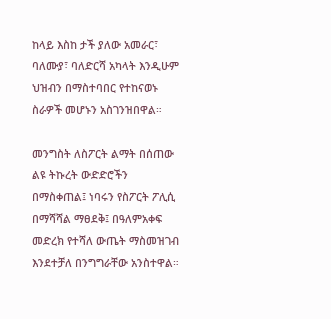ከላይ እስከ ታች ያለው አመራር፣ ባለሙያ፣ ባለድርሻ አካላት እንዲሁም ህዝብን በማስተባበር የተከናወኑ ስራዎች መሆኑን አስገንዝበዋል።

መንግስት ለስፖርት ልማት በሰጠው ልዩ ትኩረት ውድድሮችን በማስቀጠል፤ ነባሩን የስፖርት ፖሊሲ በማሻሻል ማፀደቅ፤ በዓለምአቀፍ መድረክ የተሻለ ውጤት ማስመዝገብ እንደተቻለ በንግግራቸው አንስተዋል።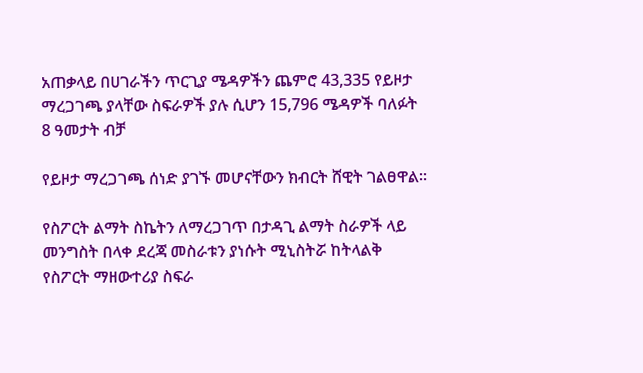አጠቃላይ በሀገራችን ጥርጊያ ሜዳዎችን ጨምሮ 43,335 የይዞታ ማረጋገጫ ያላቸው ስፍራዎች ያሉ ሲሆን 15,796 ሜዳዎች ባለፉት 8 ዓመታት ብቻ

የይዞታ ማረጋገጫ ሰነድ ያገኙ መሆናቸውን ክብርት ሸዊት ገልፀዋል።

የስፖርት ልማት ስኬትን ለማረጋገጥ በታዳጊ ልማት ስራዎች ላይ መንግስት በላቀ ደረጃ መስራቱን ያነሱት ሚኒስትሯ ከትላልቅ የስፖርት ማዘውተሪያ ስፍራ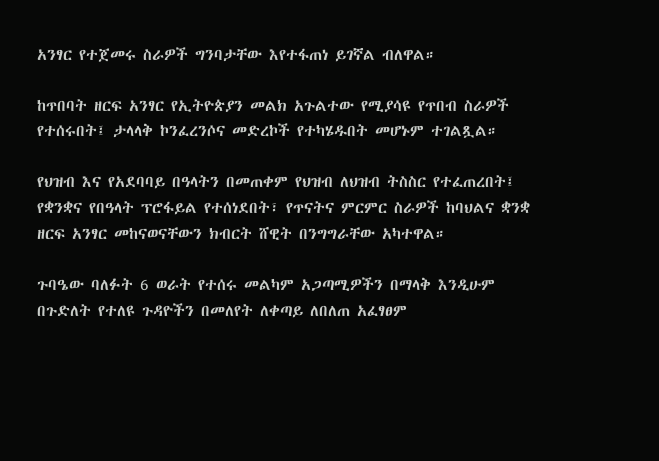አንፃር የተጀመሩ ስራዎች ግንባታቸው እየተፋጠነ ይገኛል ብለዋል።

ከጥበባት ዘርፍ አንፃር የኢትዮጵያን መልክ አጉልተው የሚያሳዩ የጥበብ ስራዎች የተሰሩበት፤ ታላላቅ ኮንፈረንሶና መድረኮች የተካሄዱበት መሆኑም ተገልጿል።

የህዝብ እና የአደባባይ በዓላትን በመጠቀም የህዝብ ለህዝብ ትስስር የተፈጠረበት፤ የቋንቋና የበዓላት ፕሮፋይል የተሰነደበት፣ የጥናትና ምርምር ስራዎች ከባህልና ቋንቋ ዘርፍ አንፃር መከናወናቸውን ክብርት ሸዊት በንግግራቸው አካተዋል።

ጉባዔው ባለፉት 6 ወራት የተሰሩ መልካም አጋጣሚዎችን በማላቅ እንዲሁም በጉድለት የተለዩ ጉዳዮችን በመለየት ለቀጣይ ለበለጠ አፈፃፀም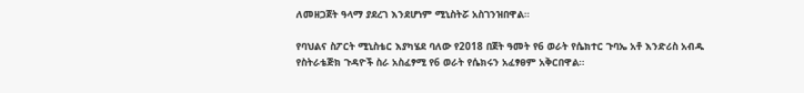ለመዘጋጀት ዓላማ ያደረገ እንደሆነም ሚኒስትሯ አስገንዝበዋል።

የባህልና ስፖርት ሚኒስቴር እያካሄደ ባለው የ2018 በጀት ዓመት የ6 ወራት የሴክተር ጉባኤ አቶ እንድሪስ አብዱ የስትራቴጅክ ጉዳዮች ስራ አስፈፃሚ የ6 ወራት የሴክሩን አፈፃፀም አቅርበዋል።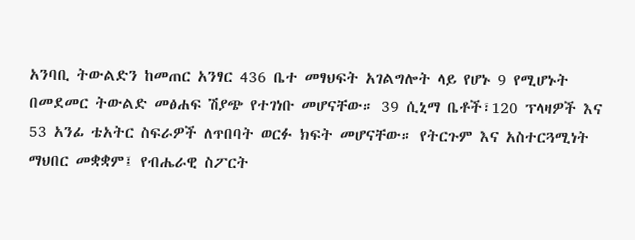አንባቢ ትውልድን ከመጠር አንፃር 436 ቤተ መፃህፍት አገልግሎት ላይ የሆኑ 9 የሚሆኑት በመደመር ትውልድ መፅሐፍ ሽያጭ የተገነቡ መሆናቸው። 39 ሲኒማ ቤቶች፣120 ፕላዛዎች እና 53 አንፊ ቴአትር ስፍራዎች ለጥበባት ወርፉ ክፍት መሆናቸው። የትርጉም እና አስተርጓሚነት ማህበር መቋቋም፤ የብሔራዊ ስፖርት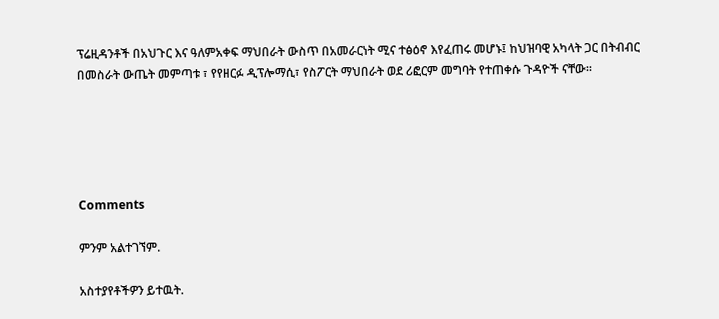ፕሬዚዳንቶች በአህጉር እና ዓለምአቀፍ ማህበራት ውስጥ በአመራርነት ሚና ተፅዕኖ እየፈጠሩ መሆኑ፤ ከህዝባዊ አካላት ጋር በትብብር በመስራት ውጤት መምጣቱ ፣ የየዘርፉ ዲፕሎማሲ፣ የስፖርት ማህበራት ወደ ሪፎርም መግባት የተጠቀሱ ጉዳዮች ናቸው።





Comments

ምንም አልተገኘም.

አስተያየቶችዎን ይተዉት.